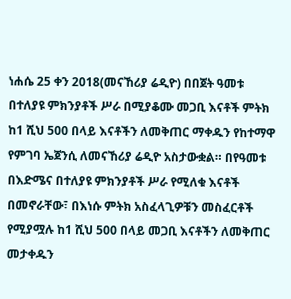ነሐሴ 25 ቀን 2018(መናኸሪያ ሬዲዮ) በበጀት ዓመቱ በተለያዩ ምክንያቶች ሥራ በሚያቆሙ መጋቢ እናቶች ምትክ ከ1 ሺህ 500 በላይ እናቶችን ለመቅጠር ማቀዱን የከተማዋ የምገባ ኤጀንሲ ለመናኸሪያ ሬዲዮ አስታውቋል። በየዓመቱ በእድሜና በተለያዩ ምክንያቶች ሥራ የሚለቁ እናቶች በመኖራቸው፣ በእነሱ ምትክ አስፈላጊዎቹን መስፈርቶች የሚያሟሉ ከ1 ሺህ 500 በላይ መጋቢ እናቶችን ለመቅጠር መታቀዱን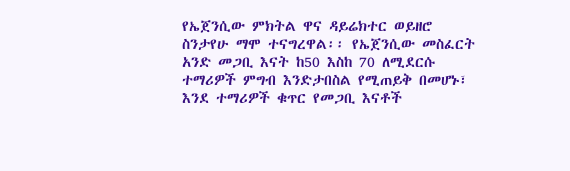የኤጀንሲው ምክትል ዋና ዳይሬክተር ወይዘሮ ስንታየሁ ማሞ ተናግረዋል፡፡ የኤጀንሲው መስፈርት አንድ መጋቢ እናት ከ50 እስከ 70 ለሚደርሱ ተማሪዎች ምግብ እንድታበስል የሚጠይቅ በመሆኑ፣ እንደ ተማሪዎች ቁጥር የመጋቢ እናቶች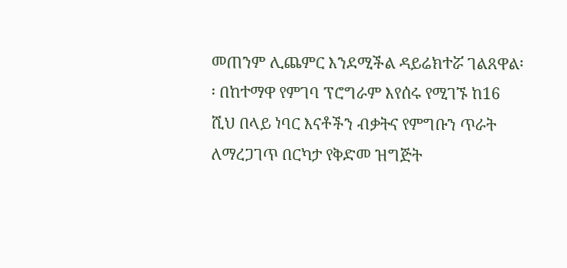መጠንም ሊጨምር እንደሚችል ዳይሬክተሯ ገልጸዋል፡፡ በከተማዋ የምገባ ፕሮግራም እየሰሩ የሚገኙ ከ16 ሺህ በላይ ነባር እናቶችን ብቃትና የምግቡን ጥራት ለማረጋገጥ በርካታ የቅድመ ዝግጅት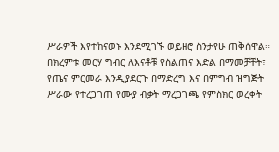ሥራዎች እየተከናወኑ እንደሚገኙ ወይዘሮ ስንታየሁ ጠቅሰዋል። በክረምቱ መርሃ ግብር ለእናቶቹ የስልጠና እድል በማመቻቸት፣ የጤና ምርመራ እንዲያደርጉ በማድረግ እና በምግብ ዝግጅት ሥራው የተረጋገጠ የሙያ ብቃት ማረጋገጫ የምስክር ወረቀት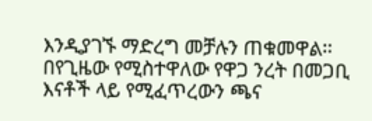እንዲያገኙ ማድረግ መቻሉን ጠቁመዋል፡፡ በየጊዜው የሚስተዋለው የዋጋ ንረት በመጋቢ እናቶች ላይ የሚፈጥረውን ጫና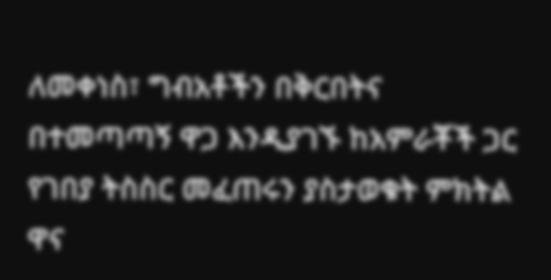ለመቀነስ፣ ግብአቶችን በቅርበትና በተመጣጣኝ ዋጋ እንዲያገኙ ከአምራቾች ጋር የገበያ ትስስር መፈጠሩን ያስታወቁት ምክትል ዋና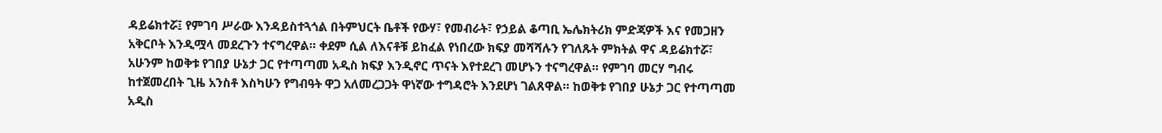ዳይሬክተሯ፤ የምገባ ሥራው እንዳይስተጓጎል በትምህርት ቤቶች የውሃ፣ የመብራት፣ የኃይል ቆጣቢ ኤሌክትሪክ ምድጃዎች እና የመጋዘን አቅርቦት እንዲሟላ መደረጉን ተናግረዋል። ቀደም ሲል ለእናቶቹ ይከፈል የነበረው ክፍያ መሻሻሉን የገለጹት ምክትል ዋና ዳይሬክተሯ፣ አሁንም ከወቅቱ የገበያ ሁኔታ ጋር የተጣጣመ አዲስ ክፍያ እንዲኖር ጥናት እየተደረገ መሆኑን ተናግረዋል። የምገባ መርሃ ግብሩ ከተጀመረበት ጊዜ አንስቶ እስካሁን የግብዓት ዋጋ አለመረጋጋት ዋነኛው ተግዳሮት እንደሆነ ገልጸዋል። ከወቅቱ የገበያ ሁኔታ ጋር የተጣጣመ አዲስ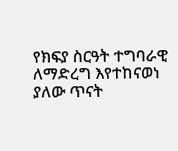የክፍያ ስርዓት ተግባራዊ ለማድረግ እየተከናወነ ያለው ጥናት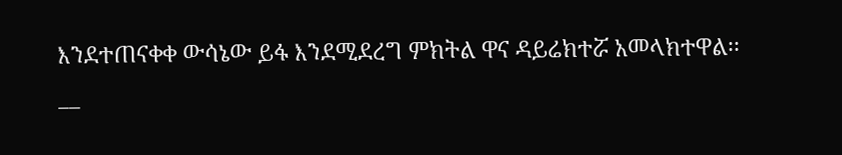እንደተጠናቀቀ ውሳኔው ይፋ እንደሚደረግ ምክትል ዋና ዳይሬክተሯ አመላክተዋል፡፡
__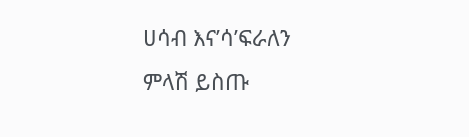ሀሳብ እና’ሳ’ፍራለን
ምላሽ ይስጡ